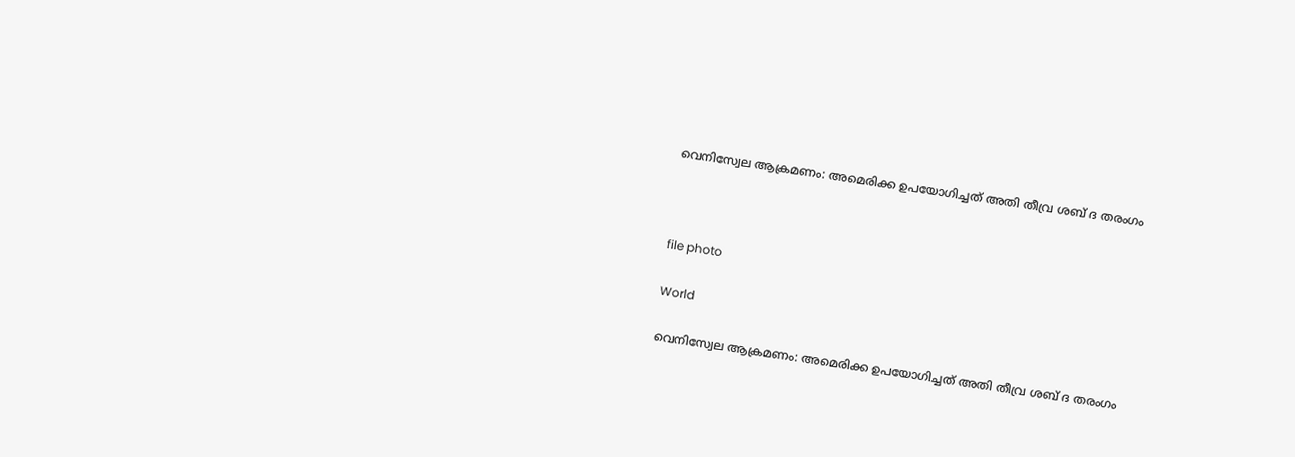വെനിസ്വേല ആക്രമണം: അമെരിക്ക ഉപയോഗിച്ചത് അതി തീവ്ര ശബ് ദ തരംഗം



file photo

World

വെനിസ്വേല ആക്രമണം: അമെരിക്ക ഉപയോഗിച്ചത് അതി തീവ്ര ശബ് ദ തരംഗം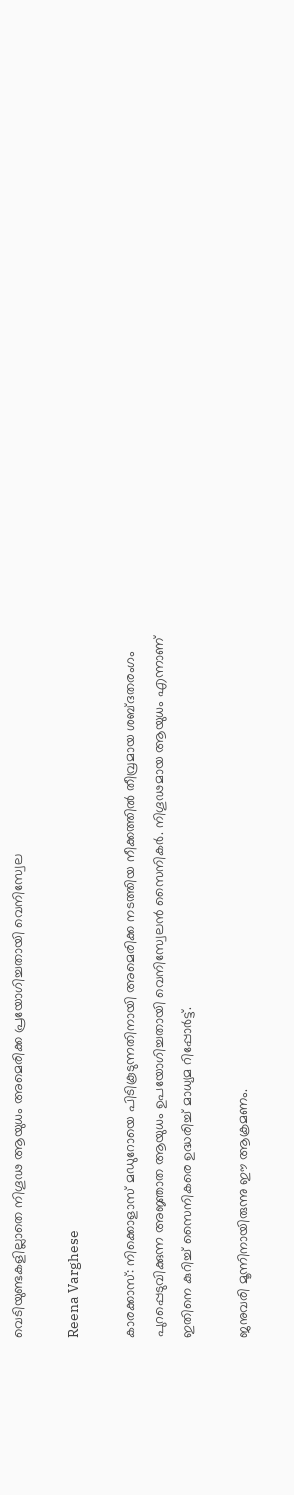വെടിയുണ്ടകളില്ലാതെ നിഗൂഢ ആയുധം അമെരിക്ക പ്രയോഗിച്ചതായി വെനിസ്വേല

Reena Varghese

കാരക്കാസ്: നിക്കൊളാസ് മഡുറോയെ പിടികൂടുന്നതിനായി അമെരിക്ക നടത്തിയ നീക്കത്തിൽ തീവ്രമായ ശബ്ദതരംഗം പുറപ്പെടുവിക്കുന്ന അജ്ഞാത ആയുധം ഉപയോഗിച്ചതായി വെനിസ്വേലൻ സൈനികർ. നിഗൂഢമായ ആയുധം എന്നാണ് ഇതിനെ കുറിച്ച് സൈനികരെ ഉദ്ധരിച്ച് മാധ്യമ റിപ്പോർട്ട്.

ജനുവരി മൂന്നിനായിരുന്നു ഈ ആക്രമണം.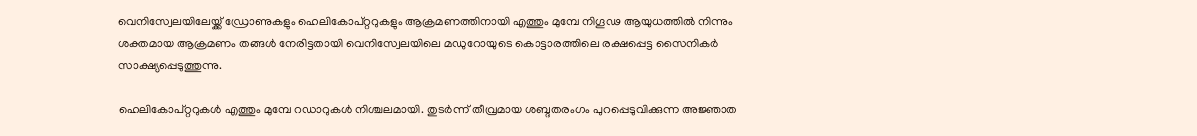വെനിസ്വേലയിലേയ്ക്ക് ഡ്രോണുകളും ഹെലികോപ്റ്ററുകളും ആക്രമണത്തിനായി എത്തും മുമ്പേ നിഗൂഢ ആയുധത്തിൽ നിന്നും ശക്തമായ ആക്രമണം തങ്ങൾ നേരിട്ടതായി വെനിസ്വേലയിലെ മഡുറോയുടെ കൊട്ടാരത്തിലെ രക്ഷപ്പെട്ട സൈനികർ സാക്ഷ്യപ്പെടുത്തുന്നു.

ഹെലികോപ്റ്ററുകൾ എത്തും മുമ്പേ റഡാറുകൾ നിശ്ചലമായി. തുടർന്ന് തീവ്രമായ ശബ്ദതരംഗം പുറപ്പെടുവിക്കുന്ന അജ്ഞാത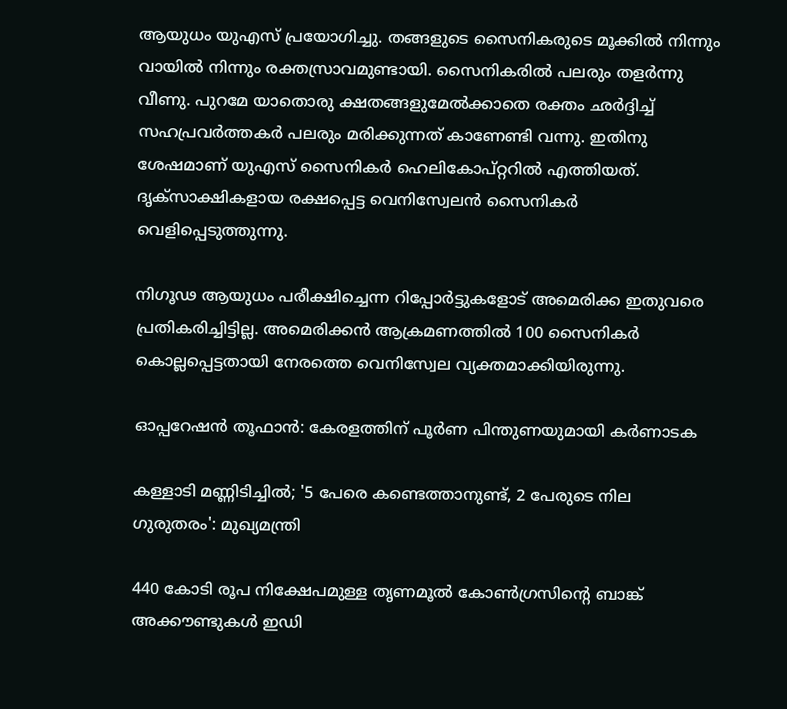ആയുധം യുഎസ് പ്രയോഗിച്ചു. തങ്ങളുടെ സൈനികരുടെ മൂക്കിൽ നിന്നും വായിൽ നിന്നും രക്തസ്രാവമുണ്ടായി. സൈനികരിൽ പലരും തളർന്നു വീണു. പുറമേ യാതൊരു ക്ഷതങ്ങളുമേൽക്കാതെ രക്തം ഛർദ്ദിച്ച് സഹപ്രവർത്തകർ പലരും മരിക്കുന്നത് കാണേണ്ടി വന്നു. ഇതിനു ശേഷമാണ് യുഎസ് സൈനികർ ഹെലികോപ്റ്ററിൽ എത്തിയത്. ദൃക്സാക്ഷികളായ രക്ഷപ്പെട്ട വെനിസ്വേലൻ സൈനികർ വെളിപ്പെടുത്തുന്നു.

നിഗൂഢ ആയുധം പരീക്ഷിച്ചെന്ന റിപ്പോർട്ടുകളോട് അമെരിക്ക ഇതുവരെ പ്രതികരിച്ചിട്ടില്ല. അമെരിക്കൻ ആക്രമണത്തിൽ 100 സൈനികർ കൊല്ലപ്പെട്ടതായി നേരത്തെ വെനിസ്വേല വ്യക്തമാക്കിയിരുന്നു.

ഓപ്പറേഷൻ തൂഫാൻ: കേരളത്തിന് പൂർണ പിന്തുണയുമായി കർണാടക

കള്ളാടി മണ്ണിടിച്ചിൽ; '5 പേരെ കണ്ടെത്താനുണ്ട്, 2 പേരുടെ നില ഗുരുതരം': മുഖ‍്യമന്ത്രി

440 കോടി രൂപ നിക്ഷേപമുള്ള തൃണമൂൽ കോൺഗ്രസിന്‍റെ ബാങ്ക് അക്കൗണ്ടുകൾ ഇഡി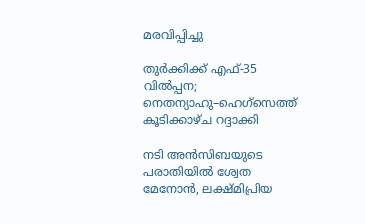മരവിപ്പിച്ചു

തുർക്കിക്ക് എഫ്-35 വിൽപ്പന; നെതന്യാഹു–ഹെഗ്സെത്ത് കൂടിക്കാഴ്ച റദ്ദാക്കി

നടി അൻസിബയുടെ പരാതിയിൽ ശ്വേത മേനോൻ, ലക്ഷ്മിപ്രിയ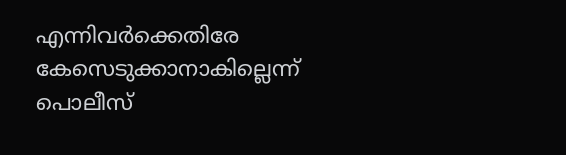എന്നിവർക്കെതിരേ കേസെടുക്കാനാകില്ലെന്ന് പൊലീസ്